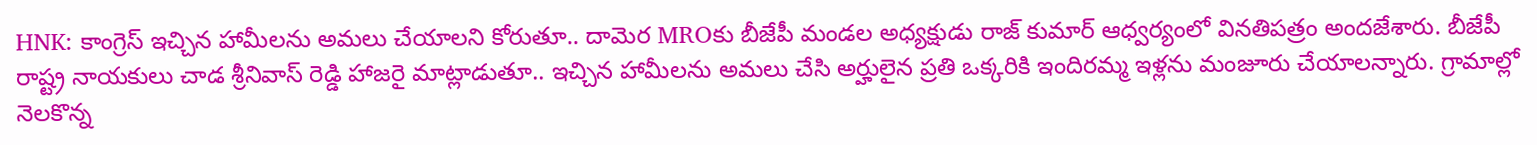HNK: కాంగ్రెస్ ఇచ్చిన హామీలను అమలు చేయాలని కోరుతూ.. దామెర MROకు బీజేపీ మండల అధ్యక్షుడు రాజ్ కుమార్ ఆధ్వర్యంలో వినతిపత్రం అందజేశారు. బీజేపీ రాష్ట్ర నాయకులు చాడ శ్రీనివాస్ రెడ్డి హాజరై మాట్లాడుతూ.. ఇచ్చిన హామీలను అమలు చేసి అర్హులైన ప్రతి ఒక్కరికి ఇందిరమ్మ ఇళ్లను మంజూరు చేయాలన్నారు. గ్రామాల్లో నెలకొన్న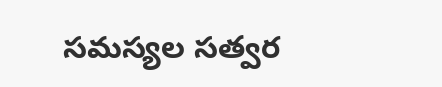సమస్యల సత్వర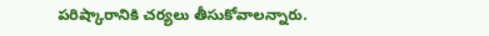పరిష్కారానికి చర్యలు తీసుకోవాలన్నారు.